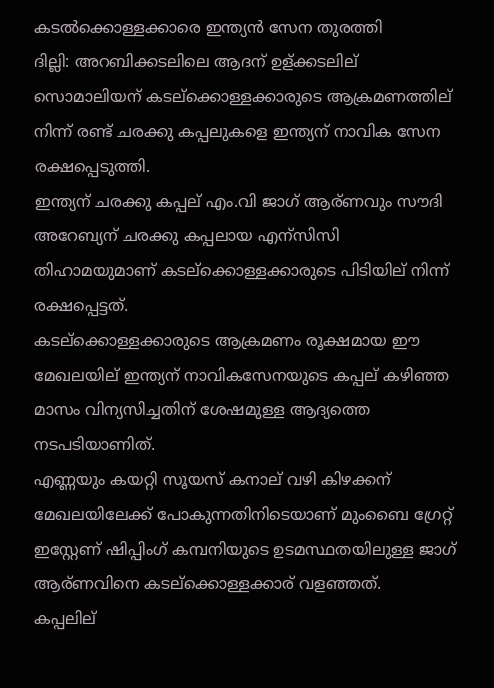കടല്‍ക്കൊള്ളക്കാരെ ഇന്ത്യന്‍ സേന തുരത്തി
ദില്ലി: അറബിക്കടലിലെ ആദന് ഉള്ക്കടലില് സൊമാലിയന് കടല്ക്കൊള്ളക്കാരുടെ ആക്രമണത്തില് നിന്ന് രണ്ട് ചരക്കു കപ്പലുകളെ ഇന്ത്യന് നാവിക സേന രക്ഷപ്പെടുത്തി.
ഇന്ത്യന് ചരക്കു കപ്പല് എം.വി ജാഗ് ആര്ണവും സൗദി അറേബ്യന് ചരക്കു കപ്പലായ എന്സിസി തിഹാമയുമാണ് കടല്ക്കൊള്ളക്കാരുടെ പിടിയില് നിന്ന് രക്ഷപ്പെട്ടത്.
കടല്ക്കൊള്ളക്കാരുടെ ആക്രമണം രൂക്ഷമായ ഈ മേഖലയില് ഇന്ത്യന് നാവികസേനയുടെ കപ്പല് കഴിഞ്ഞ മാസം വിന്യസിച്ചതിന് ശേഷമുള്ള ആദ്യത്തെ നടപടിയാണിത്.
എണ്ണയും കയറ്റി സൂയസ് കനാല് വഴി കിഴക്കന് മേഖലയിലേക്ക് പോകുന്നതിനിടെയാണ് മുംബൈ ഗ്രേറ്റ് ഇസ്റ്റേണ് ഷിപ്പിംഗ് കമ്പനിയുടെ ഉടമസ്ഥതയിലുള്ള ജാഗ് ആര്ണവിനെ കടല്ക്കൊള്ളക്കാര് വളഞ്ഞത്.
കപ്പലില്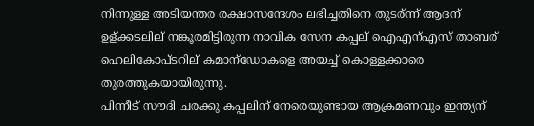നിന്നുള്ള അടിയന്തര രക്ഷാസന്ദേശം ലഭിച്ചതിനെ തുടര്ന്ന് ആദന് ഉള്ക്കടലില് നങ്കൂരമിട്ടിരുന്ന നാവിക സേന കപ്പല് ഐഎന്എസ് താബര് ഹെലികോപ്ടറില് കമാന്ഡോകളെ അയച്ച് കൊള്ളക്കാരെ തുരത്തുകയായിരുന്നു.
പിന്നീട് സൗദി ചരക്കു കപ്പലിന് നേരെയുണ്ടായ ആക്രമണവും ഇന്ത്യന്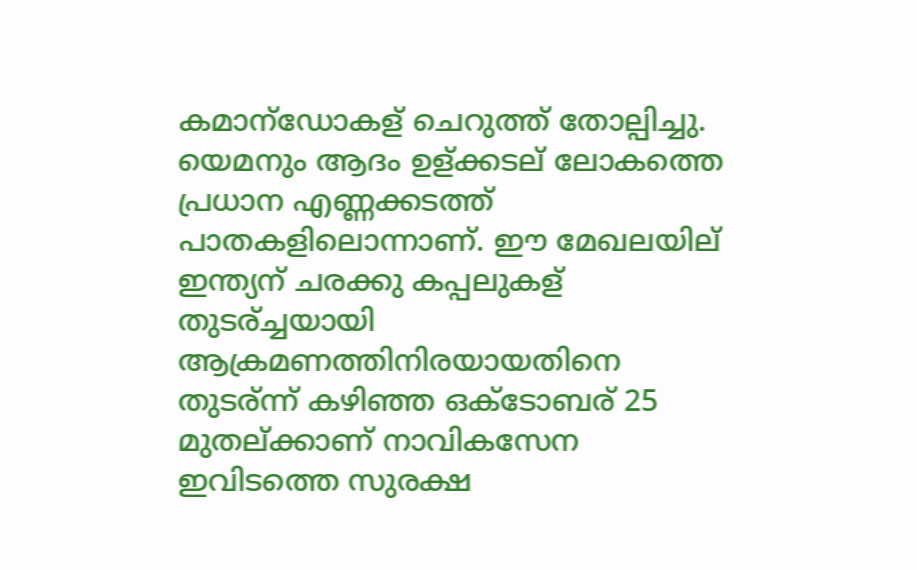കമാന്ഡോകള് ചെറുത്ത് തോല്പിച്ചു.
യെമനും ആദം ഉള്ക്കടല് ലോകത്തെ പ്രധാന എണ്ണക്കടത്ത് പാതകളിലൊന്നാണ്. ഈ മേഖലയില് ഇന്ത്യന് ചരക്കു കപ്പലുകള് തുടര്ച്ചയായി ആക്രമണത്തിനിരയായതിനെ തുടര്ന്ന് കഴിഞ്ഞ ഒക്ടോബര് 25 മുതല്ക്കാണ് നാവികസേന ഇവിടത്തെ സുരക്ഷ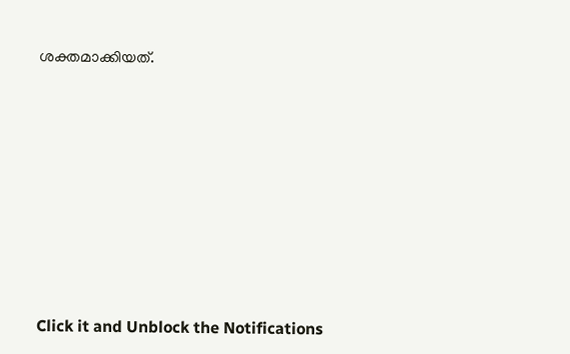ശക്തമാക്കിയത്.












Click it and Unblock the Notifications